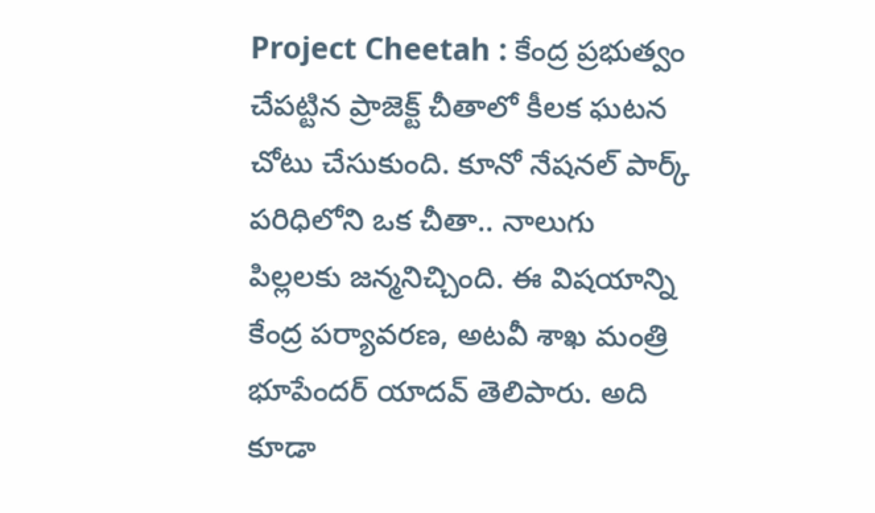Project Cheetah : కేంద్ర ప్రభుత్వం చేపట్టిన ప్రాజెక్ట్ చీతాలో కీలక ఘటన చోటు చేసుకుంది. కూనో నేషనల్ పార్క్ పరిధిలోని ఒక చీతా.. నాలుగు పిల్లలకు జన్మనిచ్చింది. ఈ విషయాన్ని కేంద్ర పర్యావరణ, అటవీ శాఖ మంత్రి భూపేందర్ యాదవ్ తెలిపారు. అది కూడా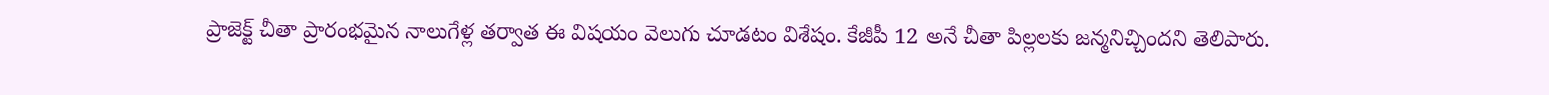ప్రాజెక్ట్ చీతా ప్రారంభమైన నాలుగేళ్ల తర్వాత ఈ విషయం వెలుగు చూడటం విశేషం. కేజీపీ 12 అనే చీతా పిల్లలకు జన్మనిచ్చిందని తెలిపారు.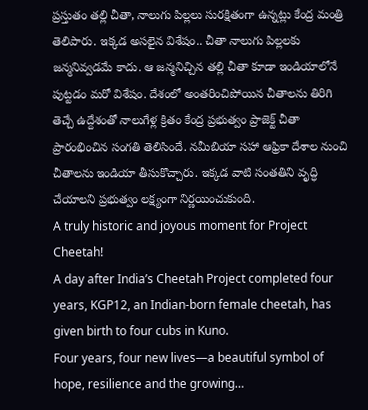ప్రస్తుతం తల్లి చీతా, నాలుగు పిల్లలు సురక్షితంగా ఉన్నట్లు కేంద్ర మంత్రి తెలిపారు. ఇక్కడ అసలైన విశేషం.. చీతా నాలుగు పిల్లలకు జన్మనివ్వడమే కాదు. ఆ జన్మనిచ్చిన తల్లి చీతా కూడా ఇండియాలోనే పుట్టడం మరో విశేషం. దేశంలో అంతరించిపోయిన చీతాలను తిరిగి తెచ్చే ఉద్దేశంతో నాలుగేళ్ల క్రితం కేంద్ర ప్రభుత్వం ప్రాజెక్ట్ చీతా ప్రారంభించిన సంగతి తెలిసిందే. నమీబియా సహా ఆఫ్రికా దేశాల నుంచి చీతాలను ఇండియా తీసుకొచ్చారు. ఇక్కడ వాటి సంతతిని వృద్ధి చేయాలని ప్రభుత్వం లక్ష్యంగా నిర్ణయించుకుంది.
A truly historic and joyous moment for Project Cheetah!
A day after India’s Cheetah Project completed four years, KGP12, an Indian-born female cheetah, has given birth to four cubs in Kuno.
Four years, four new lives—a beautiful symbol of hope, resilience and the growing…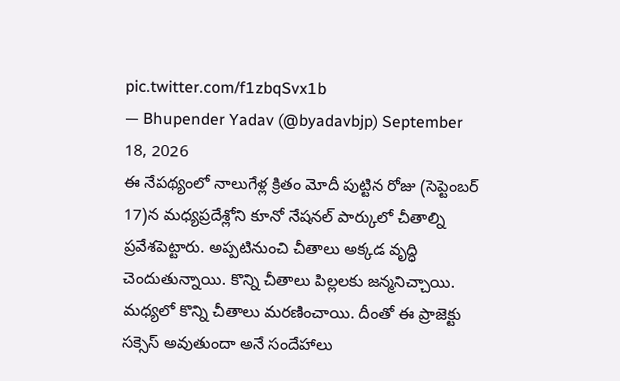pic.twitter.com/f1zbqSvx1b
— Bhupender Yadav (@byadavbjp) September 18, 2026
ఈ నేపథ్యంలో నాలుగేళ్ల క్రితం మోదీ పుట్టిన రోజు (సెప్టెంబర్ 17)న మధ్యప్రదేశ్లోని కూనో నేషనల్ పార్కులో చీతాల్ని ప్రవేశపెట్టారు. అప్పటినుంచి చీతాలు అక్కడ వృద్ధి చెందుతున్నాయి. కొన్ని చీతాలు పిల్లలకు జన్మనిచ్చాయి. మధ్యలో కొన్ని చీతాలు మరణించాయి. దీంతో ఈ ప్రాజెక్టు సక్సెస్ అవుతుందా అనే సందేహాలు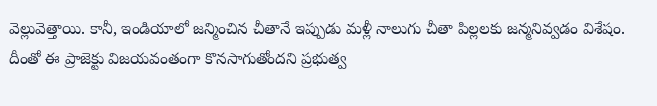వెల్లువెత్తాయి. కానీ, ఇండియాలో జన్మించిన చీతానే ఇప్పుడు మళ్లీ నాలుగు చీతా పిల్లలకు జన్మనివ్వడం విశేషం. దీంతో ఈ ప్రాజెక్టు విజయవంతంగా కొనసాగుతోందని ప్రభుత్వ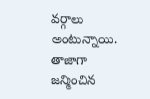వర్గాలు అంటున్నాయి. తాజాగా జన్మించిన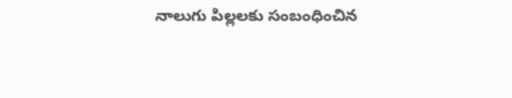నాలుగు పిల్లలకు సంబంధించిన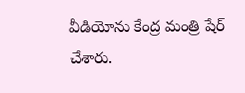వీడియోను కేంద్ర మంత్రి షేర్ చేశారు.